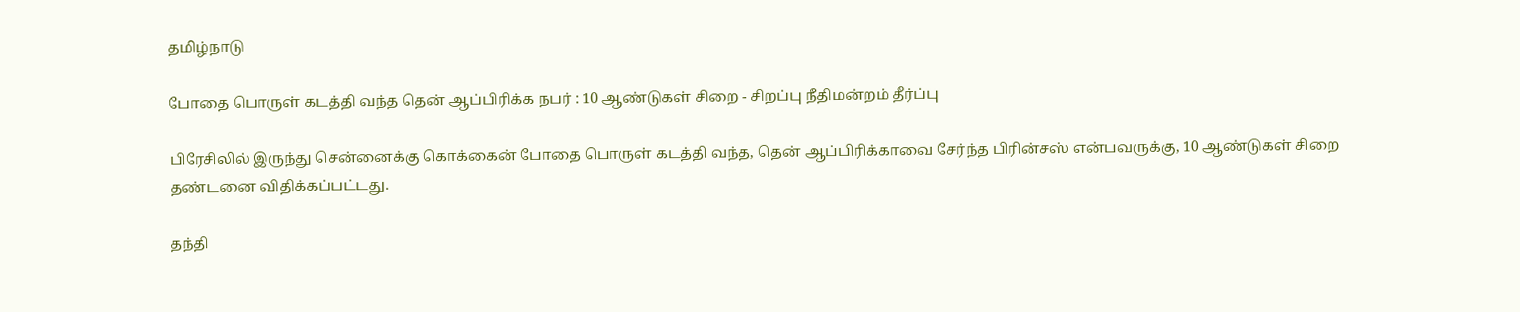தமிழ்நாடு

போதை பொருள் கடத்தி வந்த தென் ஆப்பிரிக்க நபர் : 10 ஆண்டுகள் சிறை - சிறப்பு நீதிமன்றம் தீர்ப்பு

பிரேசிலில் இருந்து சென்னைக்கு கொக்கைன் போதை பொருள் கடத்தி வந்த, தென் ஆப்பிரிக்காவை சேர்ந்த பிரின்சஸ் என்பவருக்கு, 10 ஆண்டுகள் சிறை தண்டனை விதிக்கப்பட்டது.

தந்தி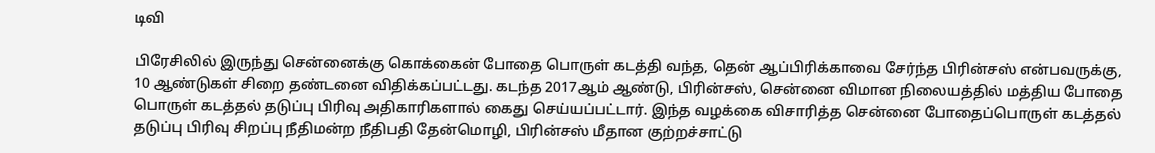டிவி

பிரேசிலில் இருந்து சென்னைக்கு கொக்கைன் போதை பொருள் கடத்தி வந்த, தென் ஆப்பிரிக்காவை சேர்ந்த பிரின்சஸ் என்பவருக்கு, 10 ஆண்டுகள் சிறை தண்டனை விதிக்கப்பட்டது. கடந்த 2017ஆம் ஆண்டு, பிரின்சஸ், சென்னை விமான நிலையத்தில் மத்திய போதை பொருள் கடத்தல் தடுப்பு பிரிவு அதிகாரிகளால் கைது செய்யப்பட்டார். இந்த வழக்கை விசாரித்த சென்னை போதைப்பொருள் கடத்தல் தடுப்பு பிரிவு சிறப்பு நீதிமன்ற நீதிபதி தேன்மொழி, பிரின்சஸ் மீதான குற்றச்சாட்டு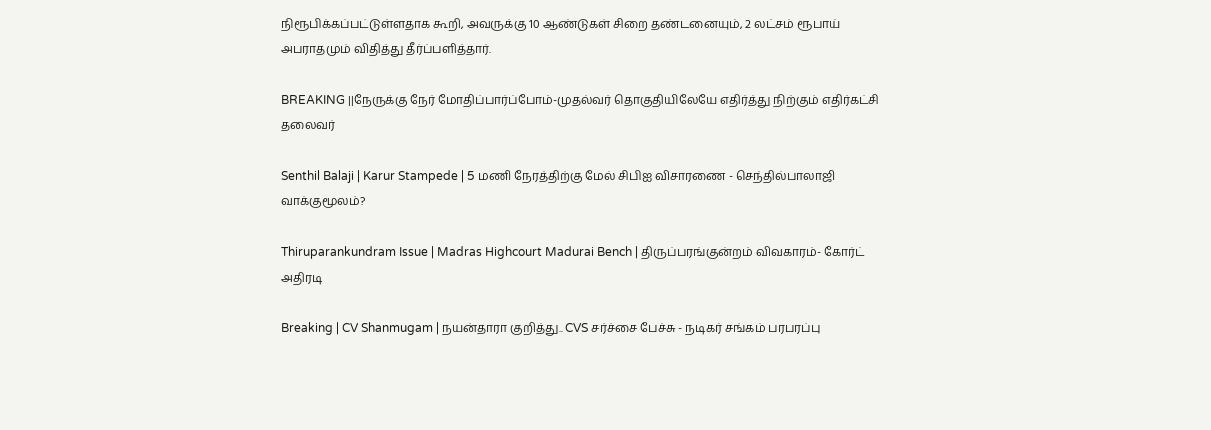நிரூபிக்கப்பட்டுள்ளதாக கூறி, அவருக்கு 10 ஆண்டுகள் சிறை தண்டனையும், 2 லட்சம் ரூபாய் அபராதமும் விதித்து தீர்ப்பளித்தார்.

BREAKING ||நேருக்கு நேர் மோதிப்பார்ப்போம்-முதல்வர் தொகுதியிலேயே எதிர்த்து நிற்கும் எதிர்கட்சி தலைவர்

Senthil Balaji | Karur Stampede | 5 மணி நேரத்திற்கு மேல் சிபிஐ விசாரணை - செந்தில்பாலாஜி வாக்குமூலம்?

Thiruparankundram Issue | Madras Highcourt Madurai Bench | திருப்பரங்குன்றம் விவகாரம்- கோர்ட் அதிரடி

Breaking | CV Shanmugam | நயன்தாரா குறித்து.. CVS சர்ச்சை பேச்சு - நடிகர் சங்கம் பரபரப்பு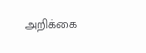அறிக்கை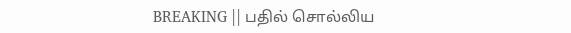BREAKING || பதில் சொல்லிய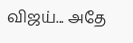விஜய்... அதே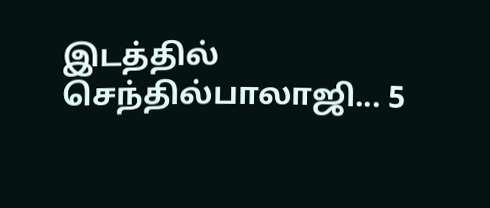இடத்தில் செந்தில்பாலாஜி... 5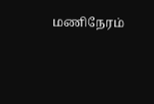மணிநேரம்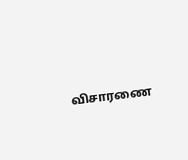விசாரணை